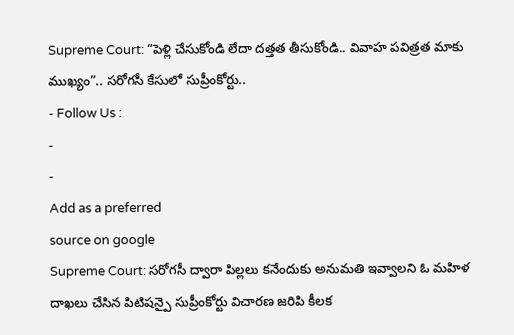Supreme Court: “పెళ్లి చేసుకోండి లేదా దత్తత తీసుకోండి.. వివాహ పవిత్రత మాకు ముఖ్యం”.. సరోగసీ కేసులో సుప్రీంకోర్టు..
- Follow Us :
-
-
Add as a preferred
source on google
Supreme Court: సరోగసీ ద్వారా పిల్లలు కనేందుకు అనుమతి ఇవ్వాలని ఓ మహిళ దాఖలు చేసిన పిటిషన్పై సుప్రీంకోర్టు విచారణ జరిపి కీలక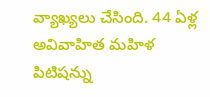వ్యాఖ్యలు చేసింది. 44 ఏళ్ల అవివాహిత మహిళ పిటిషన్ను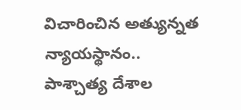విచారించిన అత్యున్నత న్యాయస్థానం.. పాశ్చాత్య దేశాల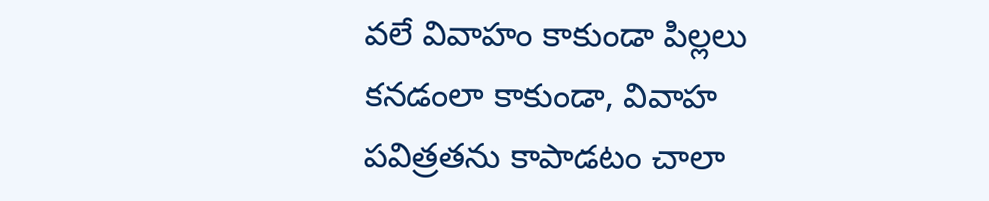వలే వివాహం కాకుండా పిల్లలు కనడంలా కాకుండా, వివాహ పవిత్రతను కాపాడటం చాలా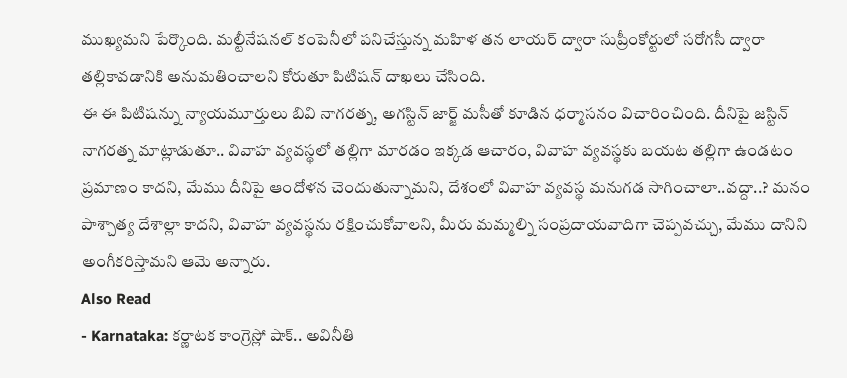ముఖ్యమని పేర్కొంది. మల్టీనేషనల్ కంపెనీలో పనిచేస్తున్న మహిళ తన లాయర్ ద్వారా సుప్రీంకోర్టులో సరోగసీ ద్వారా తల్లికావడానికి అనుమతించాలని కోరుతూ పిటిషన్ దాఖలు చేసింది.
ఈ ఈ పిటిషన్ను న్యాయమూర్తులు బివి నాగరత్న, అగస్టిన్ జార్జ్ మసీతో కూడిన ధర్మాసనం విచారించింది. దీనిపై జస్టిన్ నాగరత్న మాట్లాడుతూ.. వివాహ వ్యవస్థలో తల్లిగా మారడం ఇక్కడ ఆచారం, వివాహ వ్యవస్థకు బయట తల్లిగా ఉండటం ప్రమాణం కాదని, మేము దీనిపై ఆందోళన చెందుతున్నామని, దేశంలో వివాహ వ్యవస్థ మనుగడ సాగించాలా..వద్దా..? మనం పాశ్చాత్య దేశాల్లా కాదని, వివాహ వ్యవస్థను రక్షించుకోవాలని, మీరు మమ్మల్ని సంప్రదాయవాదిగా చెప్పవచ్చు, మేము దానిని అంగీకరిస్తామని ఆమె అన్నారు.
Also Read
- Karnataka: కర్ణాటక కాంగ్రెస్లో షాక్.. అవినీతి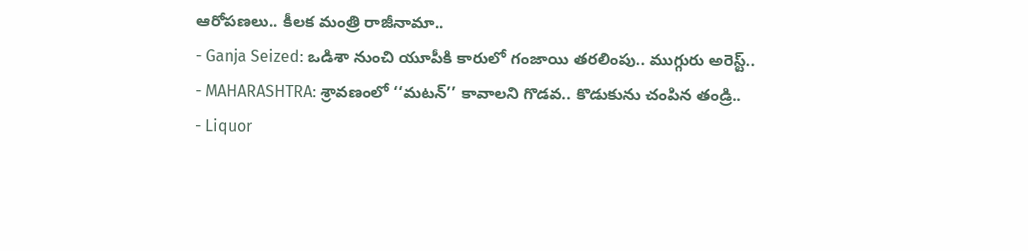ఆరోపణలు.. కీలక మంత్రి రాజీనామా..
- Ganja Seized: ఒడిశా నుంచి యూపీకి కారులో గంజాయి తరలింపు.. ముగ్గురు అరెస్ట్..
- MAHARASHTRA: శ్రావణంలో ‘‘మటన్’’ కావాలని గొడవ.. కొడుకును చంపిన తండ్రి..
- Liquor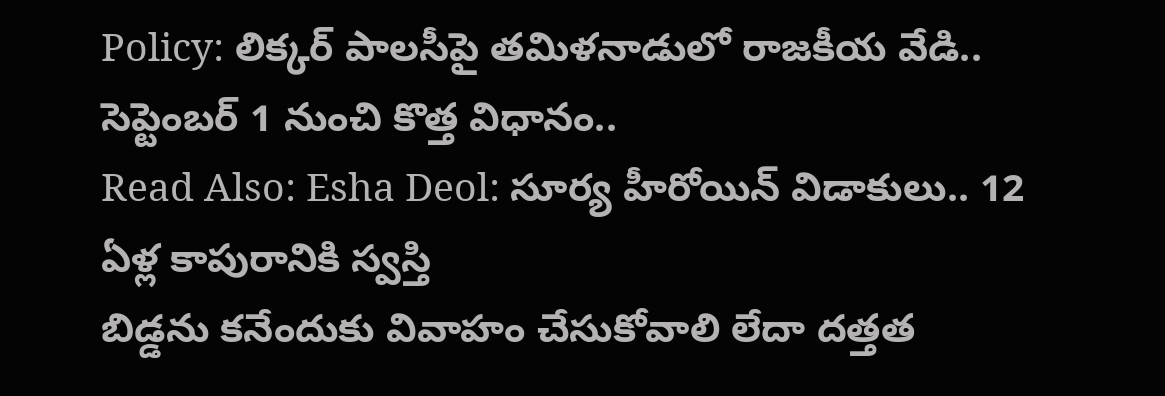Policy: లిక్కర్ పాలసీపై తమిళనాడులో రాజకీయ వేడి.. సెప్టెంబర్ 1 నుంచి కొత్త విధానం..
Read Also: Esha Deol: సూర్య హీరోయిన్ విడాకులు.. 12 ఏళ్ల కాపురానికి స్వస్తి
బిడ్డను కనేందుకు వివాహం చేసుకోవాలి లేదా దత్తత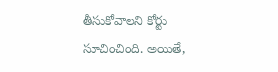తీసుకోవాలని కోర్టు సూచించింది. అయితే,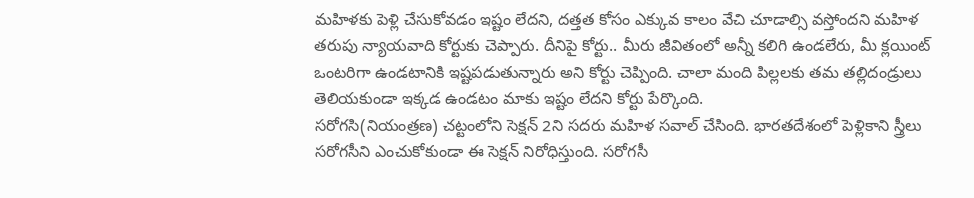మహిళకు పెళ్లి చేసుకోవడం ఇష్టం లేదని, దత్తత కోసం ఎక్కువ కాలం వేచి చూడాల్సి వస్తోందని మహిళ తరుపు న్యాయవాది కోర్టుకు చెప్పారు. దీనిపై కోర్టు.. మీరు జీవితంలో అన్నీ కలిగి ఉండలేరు, మీ క్లయింట్ ఒంటరిగా ఉండటానికి ఇష్టపడుతున్నారు అని కోర్టు చెప్పింది. చాలా మంది పిల్లలకు తమ తల్లిదండ్రులు తెలియకుండా ఇక్కడ ఉండటం మాకు ఇష్టం లేదని కోర్టు పేర్కొంది.
సరోగసి(నియంత్రణ) చట్టంలోని సెక్షన్ 2ని సదరు మహిళ సవాల్ చేసింది. భారతదేశంలో పెళ్లికాని స్త్రీలు సరోగసీని ఎంచుకోకుండా ఈ సెక్షన్ నిరోధిస్తుంది. సరోగసీ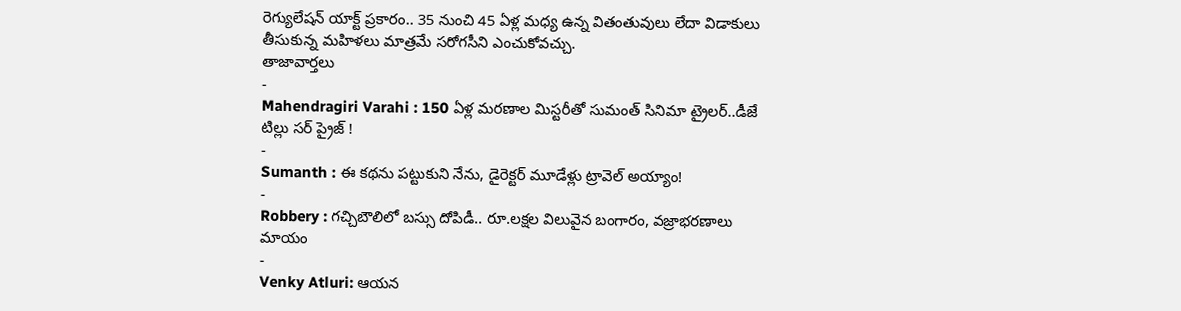రెగ్యులేషన్ యాక్ట్ ప్రకారం.. 35 నుంచి 45 ఏళ్ల మధ్య ఉన్న వితంతువులు లేదా విడాకులు తీసుకున్న మహిళలు మాత్రమే సరోగసీని ఎంచుకోవచ్చు.
తాజావార్తలు
-
Mahendragiri Varahi : 150 ఏళ్ల మరణాల మిస్టరీతో సుమంత్ సినిమా ట్రైలర్..డీజే టిల్లు సర్ ప్రైజ్ !
-
Sumanth : ఈ కథను పట్టుకుని నేను, డైరెక్టర్ మూడేళ్లు ట్రావెల్ అయ్యాం!
-
Robbery : గచ్చిబౌలిలో బస్సు దోపిడీ.. రూ.లక్షల విలువైన బంగారం, వజ్రాభరణాలు మాయం
-
Venky Atluri: ఆయన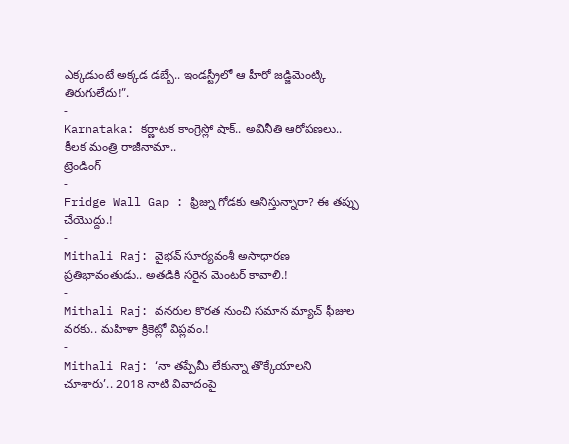ఎక్కడుంటే అక్కడ డబ్బే.. ఇండస్ట్రీలో ఆ హీరో జడ్జిమెంట్కి తిరుగులేదు!”.
-
Karnataka: కర్ణాటక కాంగ్రెస్లో షాక్.. అవినీతి ఆరోపణలు.. కీలక మంత్రి రాజీనామా..
ట్రెండింగ్
-
Fridge Wall Gap : ఫ్రిజ్ను గోడకు ఆనిస్తున్నారా? ఈ తప్పు చేయొద్దు.!
-
Mithali Raj: వైభవ్ సూర్యవంశీ అసాధారణ ప్రతిభావంతుడు.. అతడికి సరైన మెంటర్ కావాలి.!
-
Mithali Raj: వనరుల కొరత నుంచి సమాన మ్యాచ్ ఫీజుల వరకు.. మహిళా క్రికెట్లో విప్లవం.!
-
Mithali Raj: ‘నా తప్పేమీ లేకున్నా తొక్కేయాలని చూశారు’.. 2018 నాటి వివాదంపై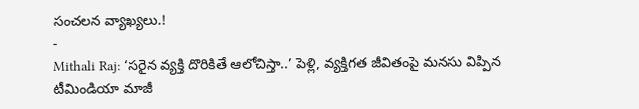సంచలన వ్యాఖ్యలు.!
-
Mithali Raj: ‘సరైన వ్యక్తి దొరికితే ఆలోచిస్తా..’ పెళ్లి, వ్యక్తిగత జీవితంపై మనసు విప్పిన టీమిండియా మాజీ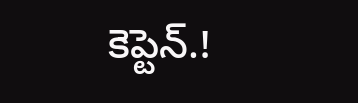కెప్టెన్.!